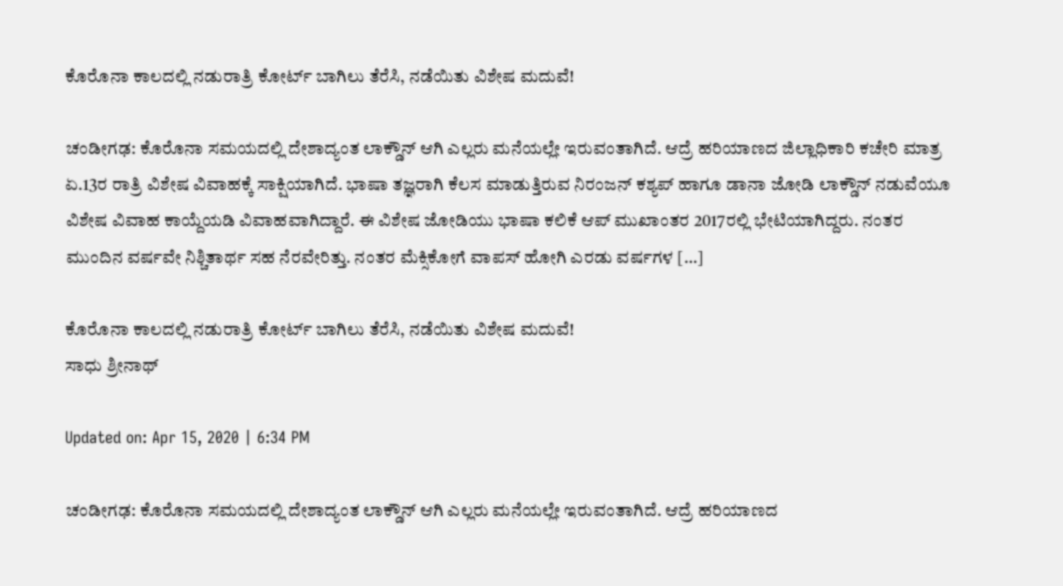ಕೊರೊನಾ ಕಾಲದಲ್ಲಿ ನಡುರಾತ್ರಿ ಕೋರ್ಟ್ ಬಾಗಿಲು ತೆರೆಸಿ, ನಡೆಯಿತು ವಿಶೇಷ ಮದುವೆ!

ಚಂಡೀಗಢ: ಕೊರೊನಾ ಸಮಯದಲ್ಲಿ ದೇಶಾದ್ಯಂತ ಲಾಕ್ಡೌನ್ ಆಗಿ ಎಲ್ಲರು ಮನೆಯಲ್ಲೇ ಇರುವಂತಾಗಿದೆ. ಆದ್ರೆ ಹರಿಯಾಣದ ಜಿಲ್ಲಾಧಿಕಾರಿ ಕಚೇರಿ ಮಾತ್ರ ಏ.13ರ ರಾತ್ರಿ ವಿಶೇಷ ವಿವಾಹಕ್ಕೆ ಸಾಕ್ಷಿಯಾಗಿದೆ. ಭಾಷಾ ತಜ್ಞರಾಗಿ ಕೆಲಸ ಮಾಡುತ್ತಿರುವ ನಿರಂಜನ್ ಕಶ್ಯಪ್ ಹಾಗೂ ಡಾನಾ ಜೋಡಿ ಲಾಕ್ಡೌನ್ ನಡುವೆಯೂ ವಿಶೇಷ ವಿವಾಹ ಕಾಯ್ದೆಯಡಿ ವಿವಾಹವಾಗಿದ್ದಾರೆ. ಈ ವಿಶೇಷ ಜೋಡಿಯು ಭಾಷಾ ಕಲಿಕೆ ಆಪ್ ಮುಖಾಂತರ 2017ರಲ್ಲಿ ಭೇಟಿಯಾಗಿದ್ದರು. ನಂತರ ಮುಂದಿನ ವರ್ಷವೇ ನಿಶ್ಚಿತಾರ್ಥ ಸಹ ನೆರವೇರಿತ್ತು. ನಂತರ ಮೆಕ್ಸಿಕೋಗೆ ವಾಪಸ್ ಹೋಗಿ ಎರಡು ವರ್ಷಗಳ […]

ಕೊರೊನಾ ಕಾಲದಲ್ಲಿ ನಡುರಾತ್ರಿ ಕೋರ್ಟ್ ಬಾಗಿಲು ತೆರೆಸಿ, ನಡೆಯಿತು ವಿಶೇಷ ಮದುವೆ!
ಸಾಧು ಶ್ರೀನಾಥ್

Updated on: Apr 15, 2020 | 6:34 PM

ಚಂಡೀಗಢ: ಕೊರೊನಾ ಸಮಯದಲ್ಲಿ ದೇಶಾದ್ಯಂತ ಲಾಕ್ಡೌನ್ ಆಗಿ ಎಲ್ಲರು ಮನೆಯಲ್ಲೇ ಇರುವಂತಾಗಿದೆ. ಆದ್ರೆ ಹರಿಯಾಣದ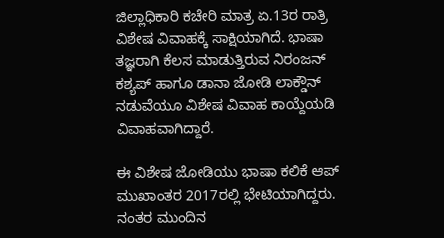ಜಿಲ್ಲಾಧಿಕಾರಿ ಕಚೇರಿ ಮಾತ್ರ ಏ.13ರ ರಾತ್ರಿ ವಿಶೇಷ ವಿವಾಹಕ್ಕೆ ಸಾಕ್ಷಿಯಾಗಿದೆ. ಭಾಷಾ ತಜ್ಞರಾಗಿ ಕೆಲಸ ಮಾಡುತ್ತಿರುವ ನಿರಂಜನ್ ಕಶ್ಯಪ್ ಹಾಗೂ ಡಾನಾ ಜೋಡಿ ಲಾಕ್ಡೌನ್ ನಡುವೆಯೂ ವಿಶೇಷ ವಿವಾಹ ಕಾಯ್ದೆಯಡಿ ವಿವಾಹವಾಗಿದ್ದಾರೆ.

ಈ ವಿಶೇಷ ಜೋಡಿಯು ಭಾಷಾ ಕಲಿಕೆ ಆಪ್ ಮುಖಾಂತರ 2017ರಲ್ಲಿ ಭೇಟಿಯಾಗಿದ್ದರು. ನಂತರ ಮುಂದಿನ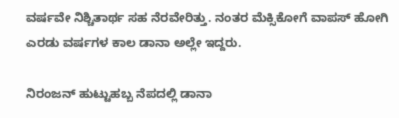ವರ್ಷವೇ ನಿಶ್ಚಿತಾರ್ಥ ಸಹ ನೆರವೇರಿತ್ತು. ನಂತರ ಮೆಕ್ಸಿಕೋಗೆ ವಾಪಸ್ ಹೋಗಿ ಎರಡು ವರ್ಷಗಳ ಕಾಲ ಡಾನಾ ಅಲ್ಲೇ ಇದ್ದರು.

ನಿರಂಜನ್ ಹುಟ್ಟುಹಬ್ಬ ನೆಪದಲ್ಲಿ ಡಾನಾ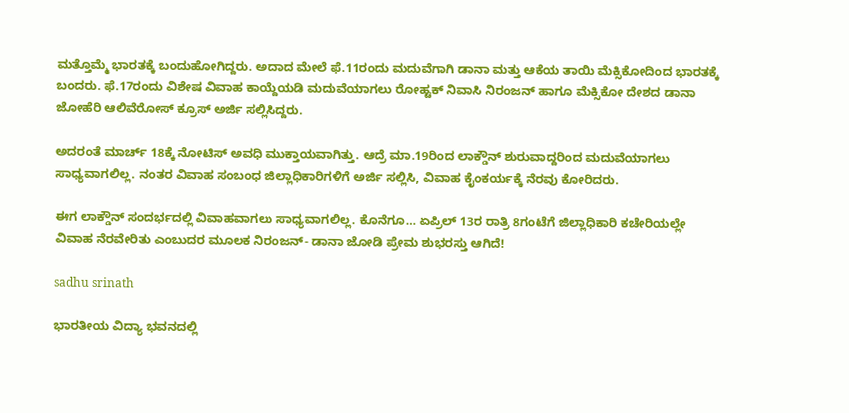ಮತ್ತೊಮ್ಮೆ ಭಾರತಕ್ಕೆ ಬಂದುಹೋಗಿದ್ದರು. ಅದಾದ ಮೇಲೆ ಫೆ.11ರಂದು ಮದುವೆಗಾಗಿ ಡಾನಾ ಮತ್ತು ಆಕೆಯ ತಾಯಿ ಮೆಕ್ಸಿಕೋದಿಂದ ಭಾರತಕ್ಕೆ ಬಂದರು. ಫೆ.17ರಂದು ವಿಶೇಷ ವಿವಾಹ ಕಾಯ್ದೆಯಡಿ ಮದುವೆಯಾಗಲು ರೋಹ್ಟಕ್ ನಿವಾಸಿ ನಿರಂಜನ್ ಹಾಗೂ ಮೆಕ್ಸಿಕೋ ದೇಶದ ಡಾನಾ ಜೋಹೆರಿ ಆಲಿವೆರೋಸ್ ಕ್ರೂಸ್ ಅರ್ಜಿ ಸಲ್ಲಿಸಿದ್ದರು.

ಅದರಂತೆ ಮಾರ್ಚ್ 18ಕ್ಕೆ ನೋಟಿಸ್ ಅವಧಿ ಮುಕ್ತಾಯವಾಗಿತ್ತು. ಆದ್ರೆ ಮಾ.19ರಿಂದ ಲಾಕ್ಡೌನ್ ಶುರುವಾದ್ದರಿಂದ ಮದುವೆಯಾಗಲು ಸಾಧ್ಯವಾಗಲಿಲ್ಲ. ನಂತರ ವಿವಾಹ ಸಂಬಂಧ ಜಿಲ್ಲಾಧಿಕಾರಿಗಳಿಗೆ ಅರ್ಜಿ ಸಲ್ಲಿಸಿ, ವಿವಾಹ ಕೈಂಕರ್ಯಕ್ಕೆ ನೆರವು ಕೋರಿದರು.

ಈಗ ಲಾಕ್ಡೌನ್ ಸಂದರ್ಭದಲ್ಲಿ ವಿವಾಹವಾಗಲು ಸಾಧ್ಯವಾಗಲಿಲ್ಲ. ಕೊನೆಗೂ… ಏಪ್ರಿಲ್ 13ರ ರಾತ್ರಿ 8ಗಂಟೆಗೆ ಜಿಲ್ಲಾಧಿಕಾರಿ ಕಚೇರಿಯಲ್ಲೇ ವಿವಾಹ ನೆರವೇರಿತು ಎಂಬುದರ ಮೂಲಕ ನಿರಂಜನ್- ಡಾನಾ ಜೋಡಿ ಪ್ರೇಮ ಶುಭರಸ್ತು ಆಗಿದೆ!

sadhu srinath

ಭಾರತೀಯ ವಿದ್ಯಾ ಭವನದಲ್ಲಿ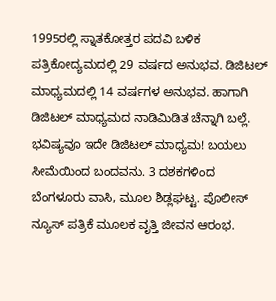1995ರಲ್ಲಿ ಸ್ನಾತಕೋತ್ತರ ಪದವಿ ಬಳಿಕ ಪತ್ರಿಕೋದ್ಯಮದಲ್ಲಿ 29 ವರ್ಷದ ಅನುಭವ. ಡಿಜಿಟಲ್ ಮಾಧ್ಯಮದಲ್ಲಿ 14 ವರ್ಷಗಳ ಅನುಭವ. ಹಾಗಾಗಿ ಡಿಜಿಟಲ್ ಮಾಧ್ಯಮದ ನಾಡಿಮಿಡಿತ ಚೆನ್ನಾಗಿ ಬಲ್ಲೆ. ಭವಿಷ್ಯವೂ ಇದೇ ಡಿಜಿಟಲ್ ಮಾಧ್ಯಮ! ಬಯಲು ಸೀಮೆಯಿಂದ ಬಂದವನು. 3 ದಶಕಗಳಿಂದ ಬೆಂಗಳೂರು ವಾಸಿ, ಮೂಲ ಶಿಡ್ಲಘಟ್ಟ. ಪೊಲೀಸ್ ನ್ಯೂಸ್ ಪತ್ರಿಕೆ ಮೂಲಕ ವೃತ್ತಿ ಜೀವನ ಆರಂಭ.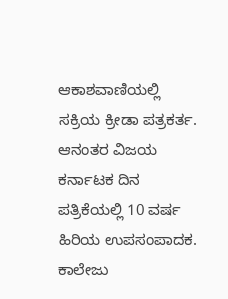ಆಕಾಶವಾಣಿಯಲ್ಲಿ ಸಕ್ರಿಯ ಕ್ರೀಡಾ ಪತ್ರಕರ್ತ. ಆನಂತರ ವಿಜಯ ಕರ್ನಾಟಕ ದಿನ ಪತ್ರಿಕೆಯಲ್ಲಿ 10 ವರ್ಷ ಹಿರಿಯ ಉಪಸಂಪಾದಕ. ಕಾಲೇಜು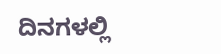ದಿನಗಳಲ್ಲಿ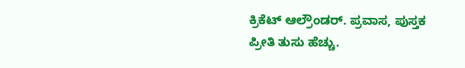ಕ್ರಿಕೆಟ್ ಆಲ್ರೌಂಡರ್. ಪ್ರವಾಸ, ಪುಸ್ತಕ ಪ್ರೀತಿ ತುಸು ಹೆಚ್ಚು.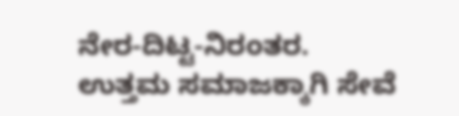ನೇರ-ದಿಟ್ಟ-ನಿರಂತರ. ಉತ್ತಮ ಸಮಾಜಕ್ಕಾಗಿ ಸೇವೆ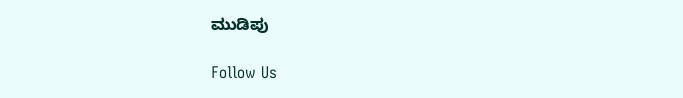ಮುಡಿಪು

Follow Us